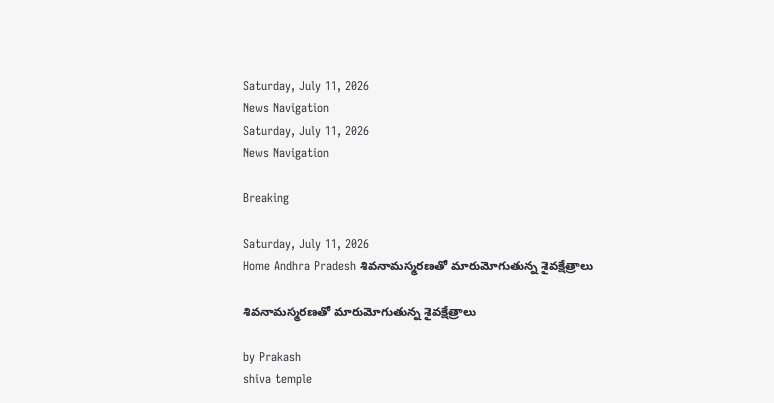Saturday, July 11, 2026
News Navigation
Saturday, July 11, 2026
News Navigation

Breaking

Saturday, July 11, 2026
Home Andhra Pradesh శివనామస్మరణతో మారుమోగుతున్న శైవక్షేత్రాలు

శివనామస్మరణతో మారుమోగుతున్న శైవక్షేత్రాలు

by Prakash
shiva temple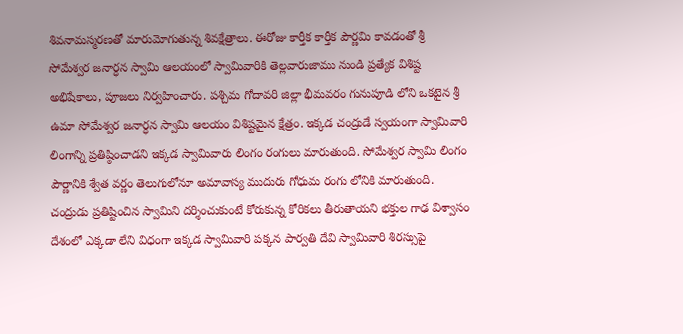శివనామస్మరణతో మారుమోగుతున్న శివక్షేత్రాలు. ఈరోజు కార్తీక కార్తీక పౌర్ణమి కావడంతో శ్రీ సోమేశ్వర జనార్ధన స్వామి ఆలయంలో స్వామివారికి తెల్లవారుజాము నుండి ప్రత్యేక విశిష్ట అభిషేకాలు, పూజలు నిర్వహించారు. పశ్చిమ గోదావరి జిల్లా భీమవరం గునుపూడి లోని ఒకటైన శ్రీ ఉమా సోమేశ్వర జనార్ధన స్వామి ఆలయం విశిష్టమైన క్షేత్రం. ఇక్కడ చంద్రుడే స్వయంగా స్వామివారి లింగాన్ని ప్రతిష్ఠించాడని ఇక్కడ స్వామివారు లింగం రంగులు మారుతుంది. సోమేశ్వర స్వామి లింగం పౌర్ణానికి శ్వేత వర్ణం తెలుగులోనూ అమావాస్య ముదురు గోధుమ రంగు లోనికి మారుతుంది. చంద్రుడు ప్రతిష్టించిన స్వామిని దర్శించుకుంటే కోరుకున్న కోరికలు తీరుతాయని భక్తుల గాఢ విశ్వాసం దేశంలో ఎక్కడా లేని విధంగా ఇక్కడ స్వామివారి పక్కన పార్వతి దేవి స్వామివారి శిరస్సుపై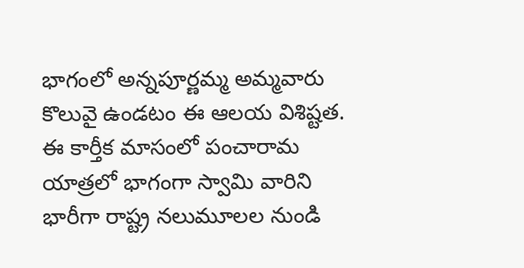భాగంలో అన్నపూర్ణమ్మ అమ్మవారు కొలువై ఉండటం ఈ ఆలయ విశిష్టత. ఈ కార్తీక మాసంలో పంచారామ యాత్రలో భాగంగా స్వామి వారిని భారీగా రాష్ట్ర నలుమూలల నుండి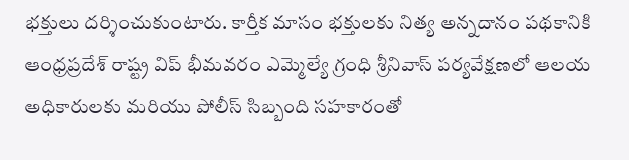భక్తులు దర్శించుకుంటారు. కార్తీక మాసం భక్తులకు నిత్య అన్నదానం పథకానికి ఆంధ్రప్రదేశ్ రాష్ట్ర విప్ భీమవరం ఎమ్మెల్యే గ్రంధి శ్రీనివాస్ పర్యవేక్షణలో ఆలయ అధికారులకు మరియు పోలీస్ సిబ్బంది సహకారంతో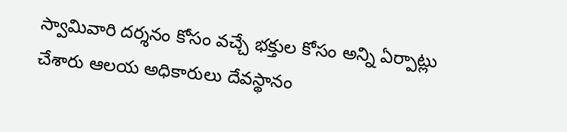స్వామివారి దర్శనం కోసం వచ్చే భక్తుల కోసం అన్ని ఏర్పాట్లు చేశారు ఆలయ అధికారులు దేవస్థానం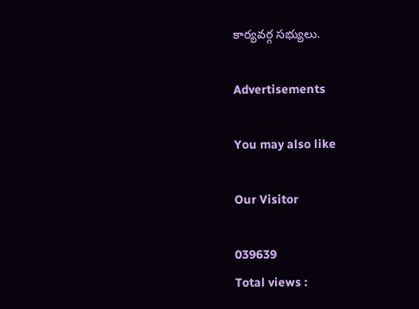కార్యవర్గ సభ్యులు.

Advertisements

You may also like

Our Visitor

039639
Total views :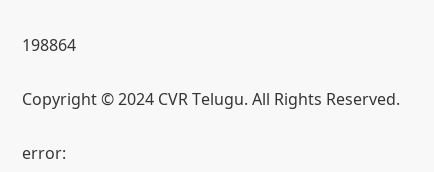198864

Copyright © 2024 CVR Telugu. All Rights Reserved.

error: